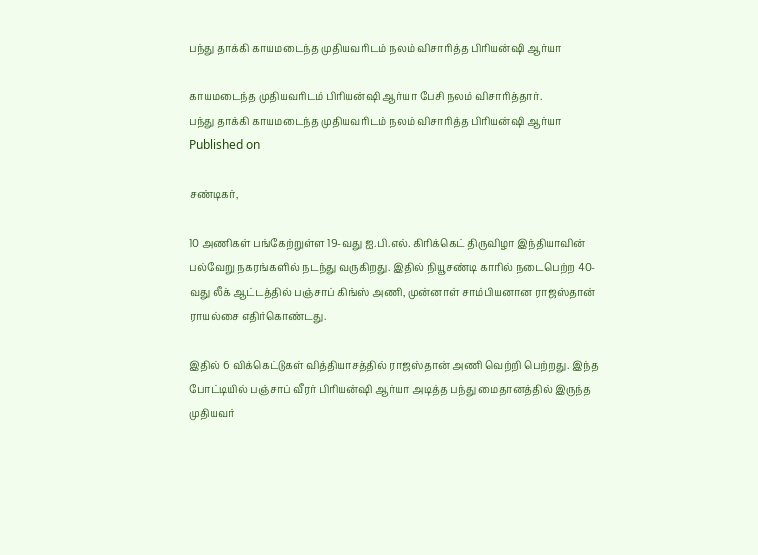பந்து தாக்கி காயமடைந்த முதியவரிடம் நலம் விசாரித்த பிரியன்ஷி ஆர்யா

காயமடைந்த முதியவரிடம் பிரியன்ஷி ஆர்யா பேசி நலம் விசாரித்தார்.
பந்து தாக்கி காயமடைந்த முதியவரிடம் நலம் விசாரித்த பிரியன்ஷி ஆர்யா
Published on

சண்டிகர்,

10 அணிகள் பங்கேற்றுள்ள 19-வது ஐ.பி.எல். கிரிக்கெட் திருவிழா இந்தியாவின் பல்வேறு நகரங்களில் நடந்து வருகிறது. இதில் நியூசண்டி காரில் நடைபெற்ற 40-வது லீக் ஆட்டத்தில் பஞ்சாப் கிங்ஸ் அணி, முன்னாள் சாம்பியனான ராஜஸ்தான் ராயல்சை எதிர்கொண்டது.

இதில் 6 விக்கெட்டுகள் வித்தியாசத்தில் ராஜஸ்தான் அணி வெற்றி பெற்றது. இந்த போட்டியில் பஞ்சாப் வீரர் பிரியன்ஷி ஆர்யா அடித்த பந்து மைதானத்தில் இருந்த முதியவர்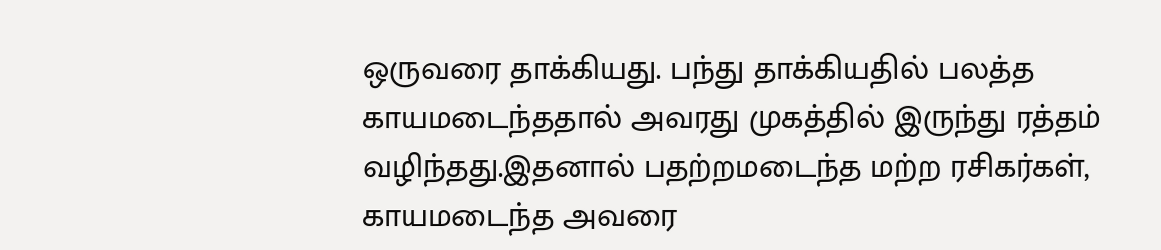ஒருவரை தாக்கியது. பந்து தாக்கியதில் பலத்த காயமடைந்ததால் அவரது முகத்தில் இருந்து ரத்தம் வழிந்தது.இதனால் பதற்றமடைந்த மற்ற ரசிகர்கள், காயமடைந்த அவரை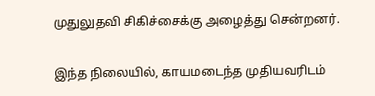முதுலுதவி சிகிச்சைக்கு அழைத்து சென்றனர்.

இந்த நிலையில், காயமடைந்த முதியவரிடம்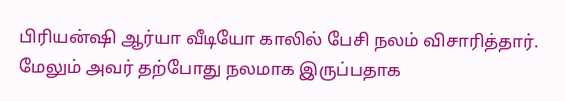பிரியன்ஷி ஆர்யா வீடியோ காலில் பேசி நலம் விசாரித்தார். மேலும் அவர் தற்போது நலமாக இருப்பதாக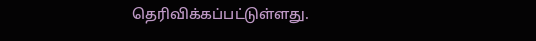தெரிவிக்கப்பட்டுள்ளது.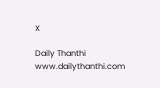X

Daily Thanthi
www.dailythanthi.com